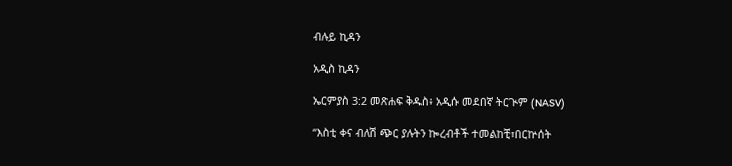ብሉይ ኪዳን

አዲስ ኪዳን

ኤርምያስ 3:2 መጽሐፍ ቅዱስ፥ አዲሱ መደበኛ ትርጒም (NASV)

“እስቲ ቀና ብለሽ ጭር ያሉትን ኰረብቶች ተመልከቺ፣በርኵሰት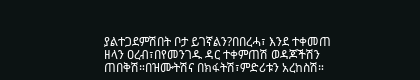ያልተጋደምሽበት ቦታ ይገኛልን?በበረሓ፣ እንደ ተቀመጠ ዘላን ዐረብ፣በየመንገዱ ዳር ተቀምጠሽ ወዳጆችሽን ጠበቅሽ።በዝሙትሽና በክፋትሽ፣ምድሪቱን አረከስሽ።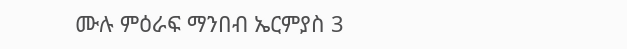ሙሉ ምዕራፍ ማንበብ ኤርምያስ 3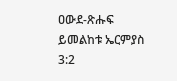ዐውደ-ጽሑፍ ይመልከቱ ኤርምያስ 3:2